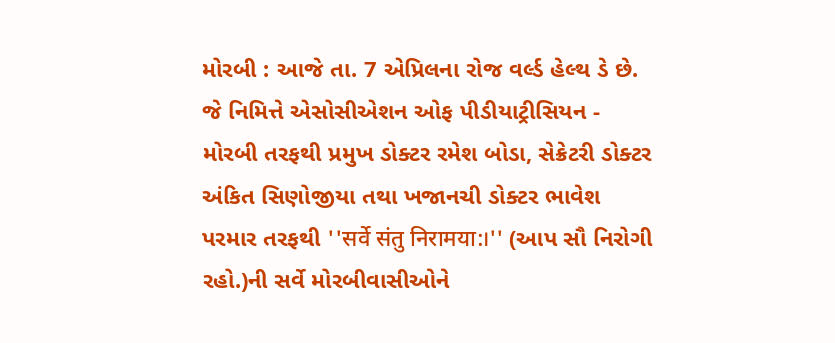મોરબી : આજે તા. 7 એપ્રિલના રોજ વર્લ્ડ હેલ્થ ડે છે. જે નિમિત્તે એસોસીએશન ઓફ પીડીયાટ્રીસિયન - મોરબી તરફથી પ્રમુખ ડોક્ટર રમેશ બોડા, સેક્રેટરી ડોક્ટર અંકિત સિણોજીયા તથા ખજાનચી ડોક્ટર ભાવેશ પરમાર તરફથી ''सर्वे संतु निरामया:।'' (આપ સૌ નિરોગી રહો.)ની સર્વે મોરબીવાસીઓને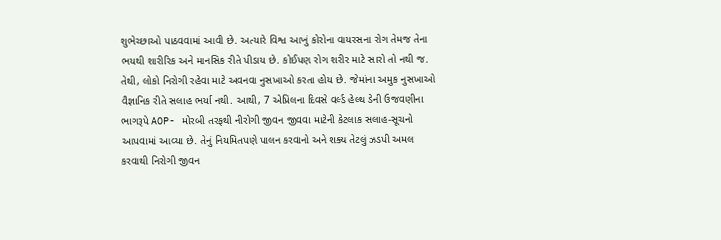શુભેચ્છાઓ પાઠવવામાં આવી છે. અત્યારે વિશ્વ આખું કોરોના વાયરસના રોગ તેમજ તેના ભયથી શારીરિક અને માનસિક રીતે પીડાય છે. કોઈપણ રોગ શરીર માટે સારો તો નથી જ. તેથી, લોકો નિરોગી રહેવા માટે અવનવા નુસખાઓ કરતા હોય છે. જેમાંના અમુક નુસખાઓ વૈજ્ઞાનિક રીતે સલાહ ભર્યા નથી. આથી, 7 એપ્રિલના દિવસે વર્લ્ડ હેલ્થ ડેની ઉજવણીના ભાગરૂપે AOP- મોરબી તરફથી નીરોગી જીવન જીવવા માટેની કેટલાક સલાહ-સૂચનો આપવામાં આવ્યા છે. તેનું નિયમિતપણે પાલન કરવાનો અને શક્ય તેટલું ઝડપી અમલ કરવાથી નિરોગી જીવન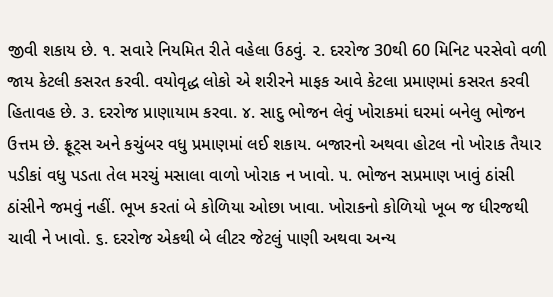જીવી શકાય છે. ૧. સવારે નિયમિત રીતે વહેલા ઉઠવું. ૨. દરરોજ 30થી 60 મિનિટ પરસેવો વળી જાય કેટલી કસરત કરવી. વયોવૃદ્ધ લોકો એ શરીરને માફક આવે કેટલા પ્રમાણમાં કસરત કરવી હિતાવહ છે. ૩. દરરોજ પ્રાણાયામ કરવા. ૪. સાદુ ભોજન લેવું ખોરાકમાં ઘરમાં બનેલુ ભોજન ઉત્તમ છે. ફ્રૂટ્સ અને કચુંબર વધુ પ્રમાણમાં લઈ શકાય. બજારનો અથવા હોટલ નો ખોરાક તૈયાર પડીકાં વધુ પડતા તેલ મરચું મસાલા વાળો ખોરાક ન ખાવો. ૫. ભોજન સપ્રમાણ ખાવું ઠાંસી ઠાંસીને જમવું નહીં. ભૂખ કરતાં બે કોળિયા ઓછા ખાવા. ખોરાકનો કોળિયો ખૂબ જ ધીરજથી ચાવી ને ખાવો. ૬. દરરોજ એકથી બે લીટર જેટલું પાણી અથવા અન્ય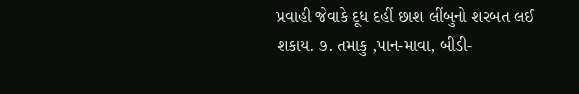પ્રવાહી જેવાકે દૂધ દહીં છાશ લીંબુનો શરબત લઈ શકાય. ૭. તમાકુ ,પાન-માવા, બીડી-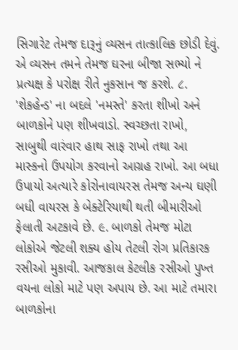સિગારેટ તેમજ દારૂનું વ્યસન તાત્કાલિક છોડી દેવું. એ વ્યસન તમને તેમજ ઘરના બીજા સભ્યો ને પ્રત્યક્ષ કે પરોક્ષ રીતે નુકસાન જ કરશે. ૮. 'શેકહેન્ડ' ના બદલે 'નમસ્તે' કરતા શીખો અને બાળકોને પણ શીખવાડો. સ્વચ્છતા રાખો, સાબુથી વારંવાર હાથ સાફ રાખો તથા આ માસ્કનો ઉપયોગ કરવાનો આગ્રહ રાખો. આ બધા ઉપાયો અત્યારે કોરોનાવાયરસ તેમજ અન્ય ઘણી બધી વાયરસ કે બેક્ટેરિયાથી થતી બીમારીઓ ફેલાતી અટકાવે છે. ૯. બાળકો તેમજ મોટા લોકોએ જેટલી શક્ય હોય તેટલી રોગ પ્રતિકારક રસીઓ મુકાવી. આજકાલ કેટલીક રસીઓ પુખ્ત વયના લોકો માટે પણ અપાય છે. આ માટે તમારા બાળકોના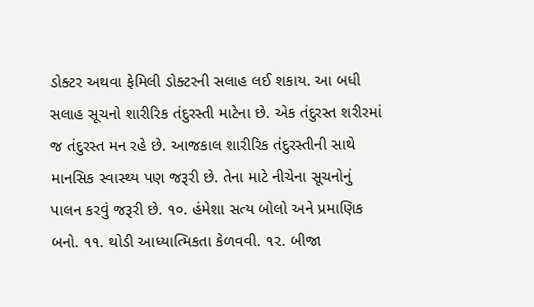ડોક્ટર અથવા ફેમિલી ડોક્ટરની સલાહ લઈ શકાય. આ બધી સલાહ સૂચનો શારીરિક તંદુરસ્તી માટેના છે. એક તંદુરસ્ત શરીરમાં જ તંદુરસ્ત મન રહે છે. આજકાલ શારીરિક તંદુરસ્તીની સાથે માનસિક સ્વાસ્થ્ય પણ જરૂરી છે. તેના માટે નીચેના સૂચનોનું પાલન કરવું જરૂરી છે. ૧૦. હંમેશા સત્ય બોલો અને પ્રમાણિક બનો. ૧૧. થોડી આધ્યાત્મિકતા કેળવવી. ૧૨. બીજા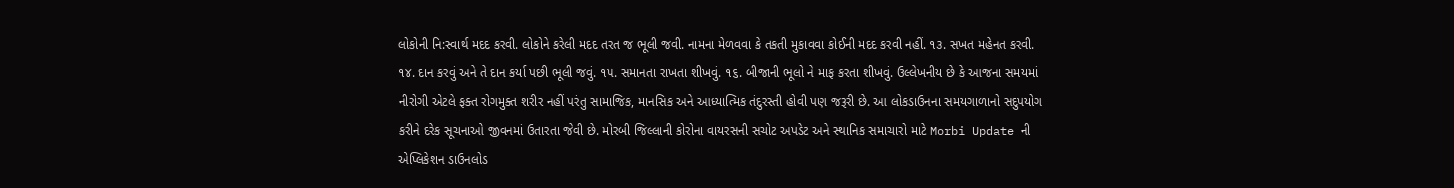લોકોની નિ:સ્વાર્થ મદદ કરવી. લોકોને કરેલી મદદ તરત જ ભૂલી જવી. નામના મેળવવા કે તકતી મુકાવવા કોઈની મદદ કરવી નહીં. ૧૩. સખત મહેનત કરવી. ૧૪. દાન કરવું અને તે દાન કર્યા પછી ભૂલી જવું. ૧૫. સમાનતા રાખતા શીખવું. ૧૬. બીજાની ભૂલો ને માફ કરતા શીખવું. ઉલ્લેખનીય છે કે આજના સમયમાં નીરોગી એટલે ફક્ત રોગમુક્ત શરીર નહીં પરંતુ સામાજિક, માનસિક અને આધ્યાત્મિક તંદુરસ્તી હોવી પણ જરૂરી છે. આ લોકડાઉનના સમયગાળાનો સદુપયોગ કરીને દરેક સૂચનાઓ જીવનમાં ઉતારતા જેવી છે. મોરબી જિલ્લાની કોરોના વાયરસની સચોટ અપડેટ અને સ્થાનિક સમાચારો માટે Morbi Update ની એપ્લિકેશન ડાઉનલોડ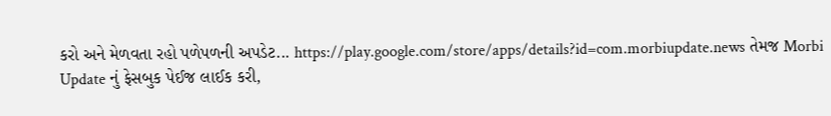કરો અને મેળવતા રહો પળેપળની અપડેટ... https://play.google.com/store/apps/details?id=com.morbiupdate.news તેમજ Morbi Update નું ફેસબુક પેઈજ લાઈક કરી,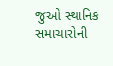જુઓ સ્થાનિક સમાચારોની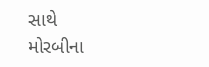સાથે મોરબીના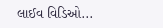લાઈવ વિડિઓ...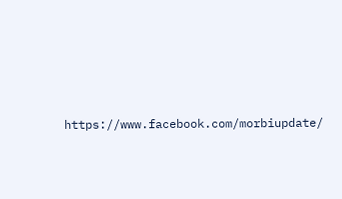https://www.facebook.com/morbiupdate/